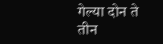गेल्या दोन ते तीन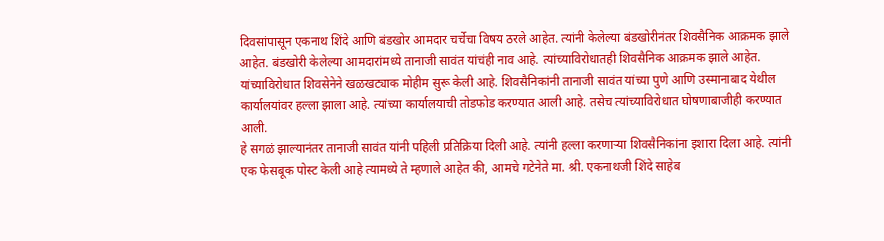दिवसांपासून एकनाथ शिंदे आणि बंडखोर आमदार चर्चेचा विषय ठरले आहेत. त्यांनी केलेल्या बंडखोरीनंतर शिवसैनिक आक्रमक झाले आहेत. बंडखोरी केलेल्या आमदारांमध्ये तानाजी सावंत यांचंही नाव आहे. त्यांच्याविरोधातही शिवसैनिक आक्रमक झाले आहेत.
यांच्याविरोधात शिवसेनेने खळखट्याक मोहीम सुरू केली आहे. शिवसैनिकांनी तानाजी सावंत यांच्या पुणे आणि उस्मानाबाद येथील कार्यालयांवर हल्ला झाला आहे. त्यांच्या कार्यालयाची तोडफोड करण्यात आली आहे. तसेच त्यांच्याविरोधात घोषणाबाजीही करण्यात आली.
हे सगळं झाल्यानंतर तानाजी सावंत यांनी पहिली प्रतिक्रिया दिली आहे. त्यांनी हल्ला करणाऱ्या शिवसैनिकांना इशारा दिला आहे. त्यांनी एक फेसबूक पोस्ट केली आहे त्यामध्ये ते म्हणाले आहेत की, आमचे गटेनेते मा. श्री. एकनाथजी शिंदे साहेब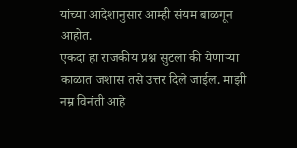यांच्या आदेशानुसार आम्ही संयम बाळगून आहोत.
एकदा हा राजकीय प्रश्न सुटला की येणाऱ्या काळात जशास तसे उत्तर दिले जाईल. माझी नम्र विनंती आहे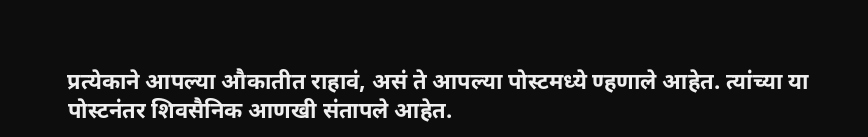प्रत्येकाने आपल्या औकातीत राहावं, असं ते आपल्या पोस्टमध्ये ण्हणाले आहेत. त्यांच्या या पोस्टनंतर शिवसैनिक आणखी संतापले आहेत.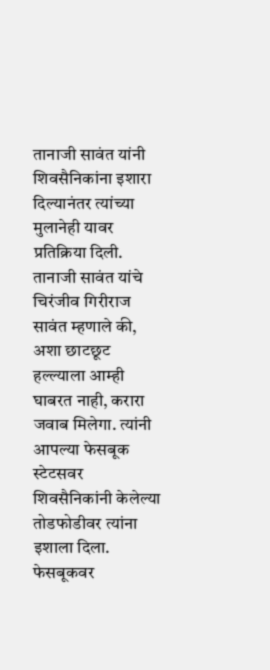तानाजी सावंत यांनी शिवसैनिकांना इशारा दिल्यानंतर त्यांच्या मुलानेही यावर प्रतिक्रिया दिली.
तानाजी सावंत यांचे चिरंजीव गिरीराज सावंत म्हणाले की, अशा छाटछूट हल्ल्याला आम्ही घाबरत नाही, करारा जवाब मिलेगा. त्यांनी आपल्या फेसबूक स्टेटसवर शिवसैनिकांनी केलेल्या तोडफोडीवर त्यांना इशाला दिला. फेसबूकवर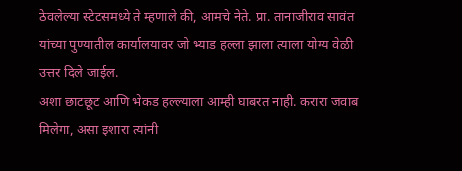ठेवलेल्या स्टेटसमध्ये ते म्हणाले की, आमचे नेते. प्रा. तानाजीराव सावंत यांच्या पुण्यातील कार्यालयावर जो भ्याड हल्ला झाला त्याला योग्य वेळी उत्तर दिले जाईल.
अशा छाटछूट आणि भेकड हल्ल्याला आम्ही घाबरत नाही. करारा जवाब मिलेगा, असा इशारा त्यांनी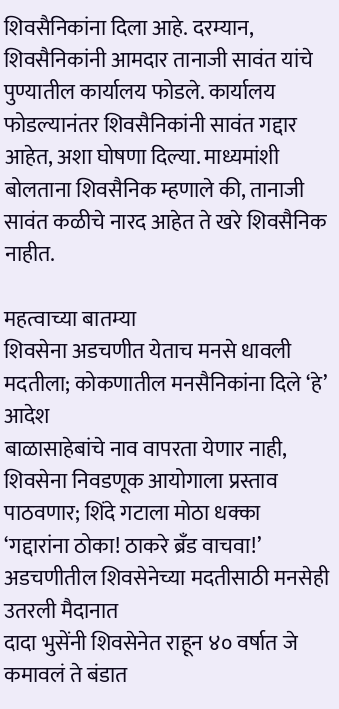शिवसैनिकांना दिला आहे. दरम्यान, शिवसैनिकांनी आमदार तानाजी सावंत यांचे पुण्यातील कार्यालय फोडले. कार्यालय फोडल्यानंतर शिवसैनिकांनी सावंत गद्दार आहेत, अशा घोषणा दिल्या. माध्यमांशी बोलताना शिवसैनिक म्हणाले की, तानाजी सावंत कळीचे नारद आहेत ते खरे शिवसैनिक नाहीत.

महत्वाच्या बातम्या
शिवसेना अडचणीत येताच मनसे धावली मदतीला; कोकणातील मनसैनिकांना दिले ‘हे’ आदेश
बाळासाहेबांचे नाव वापरता येणार नाही, शिवसेना निवडणूक आयोगाला प्रस्ताव पाठवणार; शिंदे गटाला मोठा धक्का
‘गद्दारांना ठोका! ठाकरे ब्रँड वाचवा!’ अडचणीतील शिवसेनेच्या मदतीसाठी मनसेही उतरली मैदानात
दादा भुसेंनी शिवसेनेत राहून ४० वर्षात जे कमावलं ते बंडात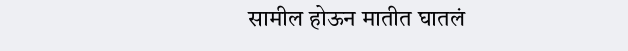सामील होऊन मातीत घातलं